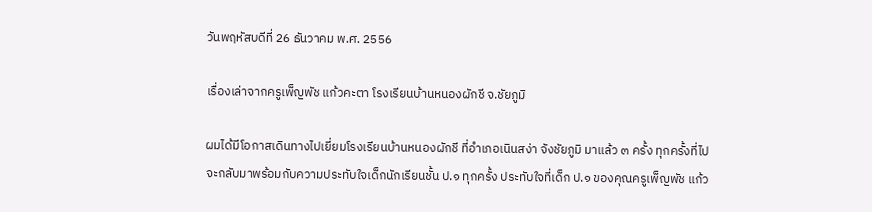วันพฤหัสบดีที่ 26 ธันวาคม พ.ศ. 2556

เรื่องเล่าจากครูเพ็ญพัช แก้วคะตา โรงเรียนบ้านหนองผักชี จ.ชัยภูมิ

ผมได้มีโอกาสเดินทางไปเยี่ยมโรงเรียนบ้านหนองผักชี ที่อำเภอเนินสง่า จังชัยภูมิ มาแล้ว ๓ ครั้ง ทุกครั้งที่ไป จะกลับมาพร้อมกับความประทับใจเด็กนักเรียนชั้น ป.๑ ทุกครั้ง ประทับใจที่เด็ก ป.๑ ของคุณครูเพ็ญพัช แก้ว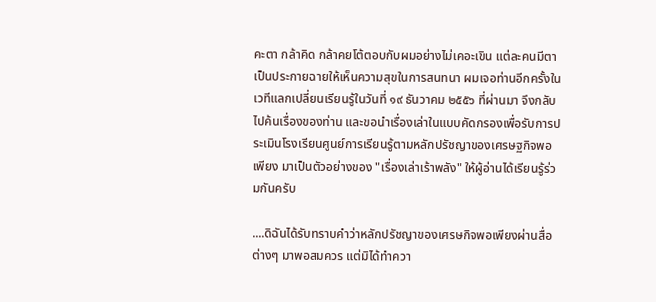คะตา กล้าคิด กล้าคยโต้ตอบกับผมอย่างไม่เคอะเขิน แต่ละคนมีตาเป็นประกายฉายให้เห็นความสุขในการสนทนา ผมเจอท่านอีกครั้งในเวทีแลกเปลี่ยนเรียนรู้ในวันที่ ๑๙ ธันวาคม ๒๕๕๖ ที่ผ่านมา จึงกลับไปค้นเรื่องของท่าน และขอนำเรื่องเล่าในแบบคัดกรองเพื่อรับการประเมินโรงเรียนศูนย์การเรียนรู้ตามหลักปรัชญาของเศรษฐกิจพอเพียง มาเป็นตัวอย่างของ "เรื่องเล่าเร้าพลัง" ให้ผู้อ่านได้เรียนรู้ร่วมกันครับ

....ดิฉันได้รับทราบคำว่าหลักปรัชญาของเศรษกิจพอเพียงผ่านสื่อต่างๆ มาพอสมควร แต่มิได้ทำควา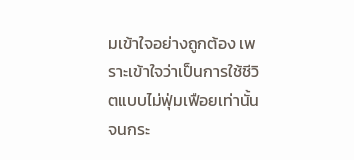มเข้าใจอย่างถูกต้อง เพราะเข้าใจว่าเป็นการใช้ชีวิตแบบไม่ฟุ่มเฟือยเท่านั้น จนกระ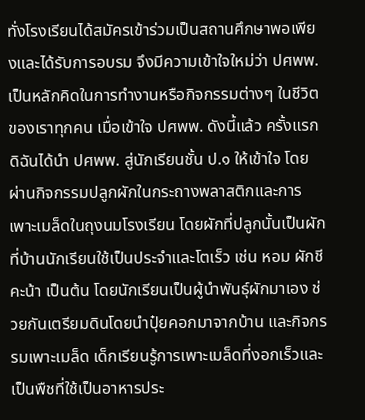ทั่งโรงเรียนได้สมัครเข้าร่วมเป็นสถานศึกษาพอเพียงและได้รับการอบรม จึงมีความเข้าใจใหม่ว่า ปศพพ. เป็นหลักคิดในการทำงานหรือกิจกรรมต่างๆ ในชีวิตของเราทุกคน เมื่อเข้าใจ ปศพพ. ดังนี้แล้ว ครั้งแรกดิฉันได้นำ ปศพพ. สู่นักเรียนชั้น ป.๑ ให้เข้าใจ โดยผ่านกิจกรรมปลูกผักในกระถางพลาสติกและการเพาะเมล็ดในถุงนมโรงเรียน โดยผักที่ปลูกนั้นเป็นผักที่บ้านนักเรียนใช้เป็นประจำและโตเร็ว เช่น หอม ผักชี คะน้า เป็นต้น โดยนักเรียนเป็นผู้นำพันธุ์ผักมาเอง ช่วยกันเตรียมดินโดยนำปุ๋ยคอกมาจากบ้าน และกิจกรรมเพาะเมล็ด เด็กเรียนรู้การเพาะเมล็ดที่งอกเร็วและเป็นพืชที่ใช้เป็นอาหารประ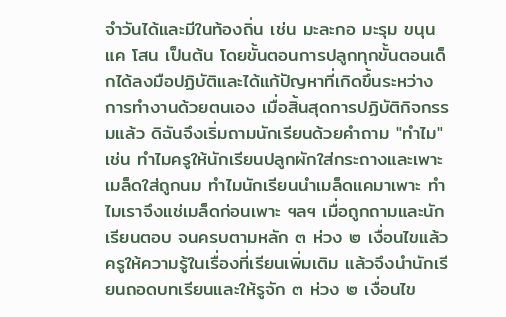จำวันได้และมีในท้องถิ่น เช่น มะละกอ มะรุม ขนุน แค โสน เป็นต้น โดยขั้นตอนการปลูกทุกขั้นตอนเด็กได้ลงมือปฏิบัติและได้แก้ปัญหาที่เกิดขึ้นระหว่างการทำงานด้วยตนเอง เมื่อสิ้นสุดการปฏิบัติกิจกรรมแล้ว ดิฉันจึงเริ่มถามนักเรียนด้วยคำถาม "ทำไม" เช่น ทำไมครูให้นักเรียนปลูกผักใส่กระถางและเพาะเมล็ดใส่ถูกนม ทำไมนักเรียนนำเมล็ดแคมาเพาะ ทำไมเราจึงแช่เมล็ดก่อนเพาะ ฯลฯ เมื่อถูกถามและนักเรียนตอบ จนครบตามหลัก ๓ ห่วง ๒ เงื่อนไขแล้ว ครูให้ความรู้ในเรื่องที่เรียนเพิ่มเติม แล้วจึงนำนักเรียนถอดบทเรียนและให้รูจัก ๓ ห่วง ๒ เงื่อนไข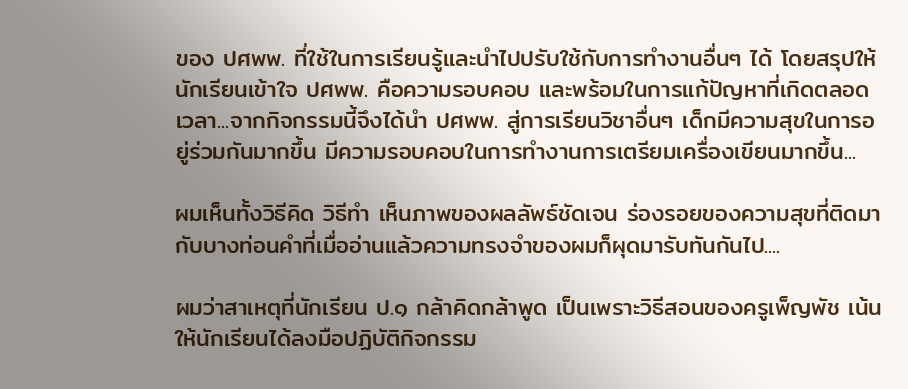ของ ปศพพ. ที่ใช้ในการเรียนรู้และนำไปปรับใช้กับการทำงานอื่นๆ ได้ โดยสรุปให้นักเรียนเข้าใจ ปศพพ. คือความรอบคอบ และพร้อมในการแก้ปัญหาที่เกิดตลอดเวลา...จากกิจกรรมนี้จึงได้นำ ปศพพ. สู่การเรียนวิชาอื่นๆ เด็กมีความสุขในการอยู่ร่วมกันมากขึ้น มีความรอบคอบในการทำงานการเตรียมเครื่องเขียนมากขึ้น...

ผมเห็นทั้งวิธีคิด วิธีทำ เห็นภาพของผลลัพธ์ชัดเจน ร่องรอยของความสุขที่ติดมากับบางท่อนคำที่เมื่ออ่านแล้วความทรงจำของผมก็ผุดมารับทันกันไป....

ผมว่าสาเหตุที่นักเรียน ป.๑ กล้าคิดกล้าพูด เป็นเพราะวิธีสอนของครูเพ็ญพัช เน้นให้นักเรียนได้ลงมือปฏิบัติกิจกรรม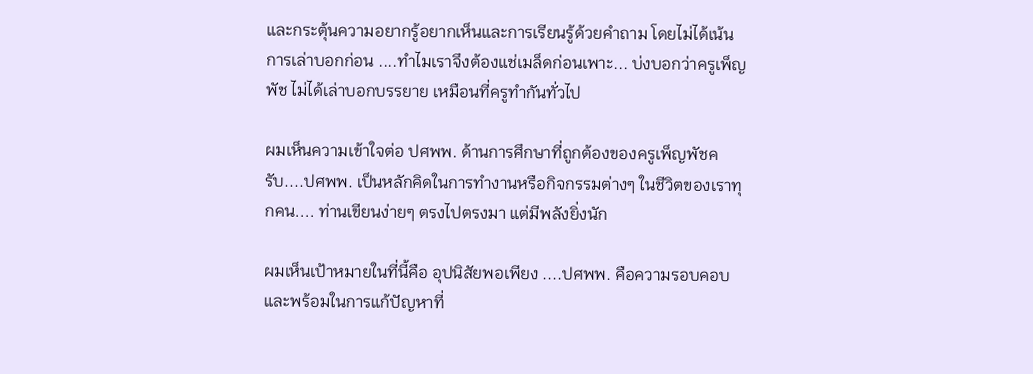และกระตุ้นความอยากรู้อยากเห็นและการเรียนรู้ด้วยคำถาม โดยไม่ได้เน้นการเล่าบอกก่อน ....ทำไมเราจึงต้องแช่เมล็ดก่อนเพาะ... บ่งบอกว่าครูเพ็ญพัช ไม่ได้เล่าบอกบรรยาย เหมือนที่ครูทำกันทั่วไป

ผมเห็นความเข้าใจต่อ ปศพพ. ด้านการศึกษาที่ถูกต้องของครูเพ็ญพัชครับ....ปศพพ. เป็นหลักคิดในการทำงานหรือกิจกรรมต่างๆ ในชีวิตของเราทุกคน.... ท่านเขียนง่ายๆ ตรงไปตรงมา แต่มีพลังยิ่งนัก

ผมเห็นเป้าหมายในที่นี้คือ อุปนิสัยพอเพียง ....ปศพพ. คือความรอบคอบ และพร้อมในการแก้ปัญหาที่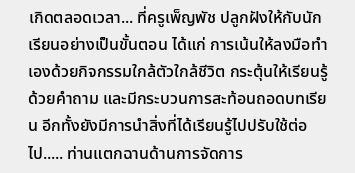เกิดตลอดเวลา... ที่ครูเพ็ญพัช ปลูกฝังให้กับนักเรียนอย่างเป็นขั้นตอน ได้แก่ การเน้นให้ลงมือทำเองด้วยกิจกรรมใกล้ตัวใกล้ชีวิต กระตุ้นให้เรียนรู้ด้วยคำถาม และมีกระบวนการสะท้อนถอดบทเรียน อีกทั้งยังมีการนำสิ่งที่ได้เรียนรู้ไปปรับใช้ต่อไป..... ท่านแตกฉานด้านการจัดการ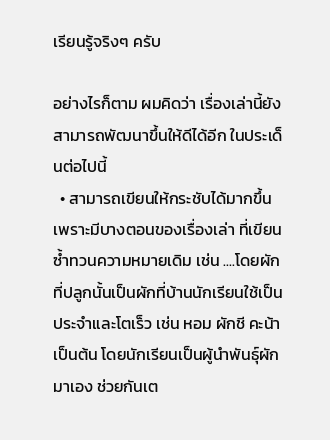เรียนรู้จริงๆ ครับ

อย่างไรก็ตาม ผมคิดว่า เรื่องเล่านี้ยังสามารถพัฒนาขึ้นให้ดีได้อีก ในประเด็นต่อไปนี้
  • สามารถเขียนให้กระชับได้มากขึ้น เพราะมีบางตอนของเรื่องเล่า ที่เขียนซ้ำทวนความหมายเดิม เช่น ....โดยผักที่ปลูกนั้นเป็นผักที่บ้านนักเรียนใช้เป็นประจำและโตเร็ว เช่น หอม ผักชี คะน้า เป็นต้น โดยนักเรียนเป็นผู้นำพันธุ์ผักมาเอง ช่วยกันเต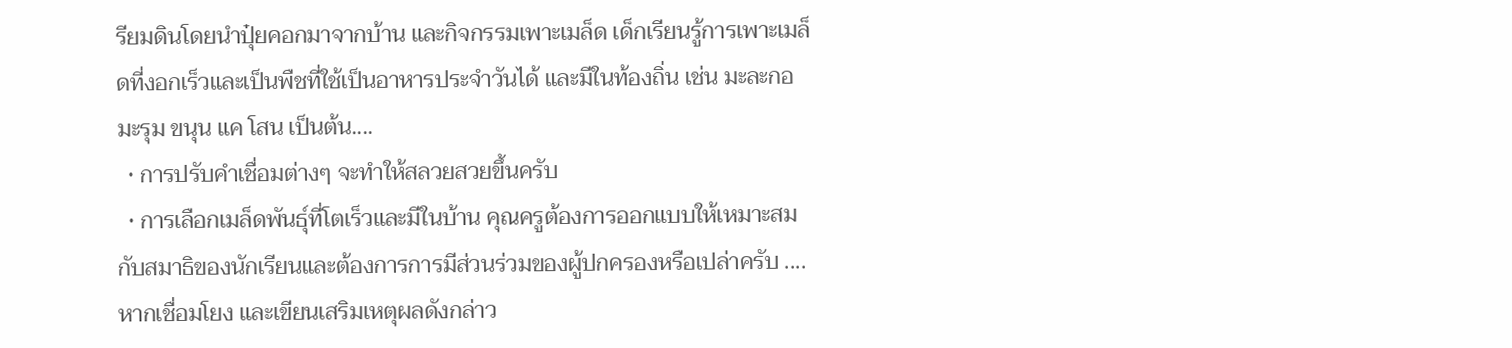รียมดินโดยนำปุ๋ยคอกมาจากบ้าน และกิจกรรมเพาะเมล็ด เด็กเรียนรู้การเพาะเมล็ดที่งอกเร็วและเป็นพืชที่ใช้เป็นอาหารประจำวันได้ และมีในท้องถิ่น เช่น มะละกอ มะรุม ขนุน แค โสน เป็นต้น....
  • การปรับคำเชื่อมต่างๆ จะทำให้สลวยสวยขึ้นครับ
  • การเลือกเมล็ดพันธุ์ที่โตเร็วและมีในบ้าน คุณครูต้องการออกแบบให้เหมาะสมกับสมาธิของนักเรียนและต้องการการมีส่วนร่วมของผู้ปกครองหรือเปล่าครับ .... หากเชื่อมโยง และเขียนเสริมเหตุผลดังกล่าว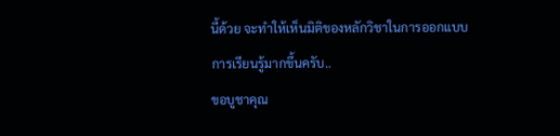นี้ด้วย จะทำให้เห็นมิติของหลักวิชาในการออกแบบการเรียนรู้มากขึ้นครับ..
ขอบูชาคุณ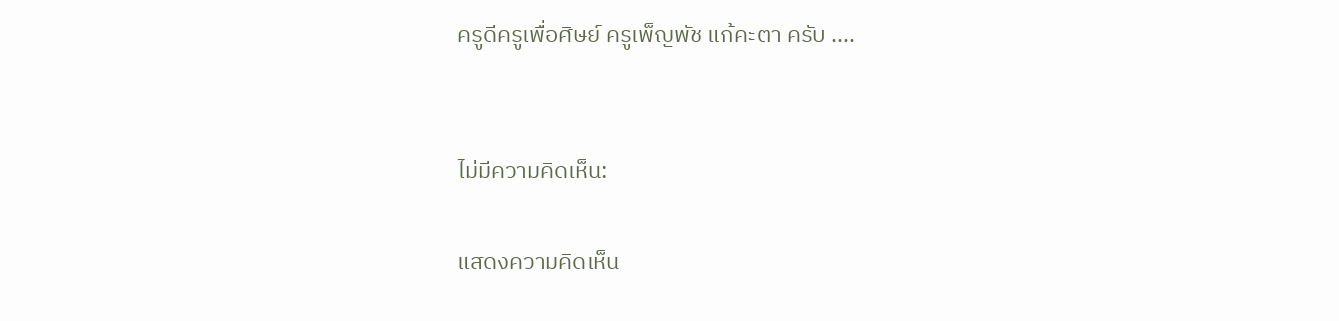ครูดีครูเพื่อศิษย์ ครูเพ็ญพัช แก้คะตา ครับ ....


ไม่มีความคิดเห็น:

แสดงความคิดเห็น